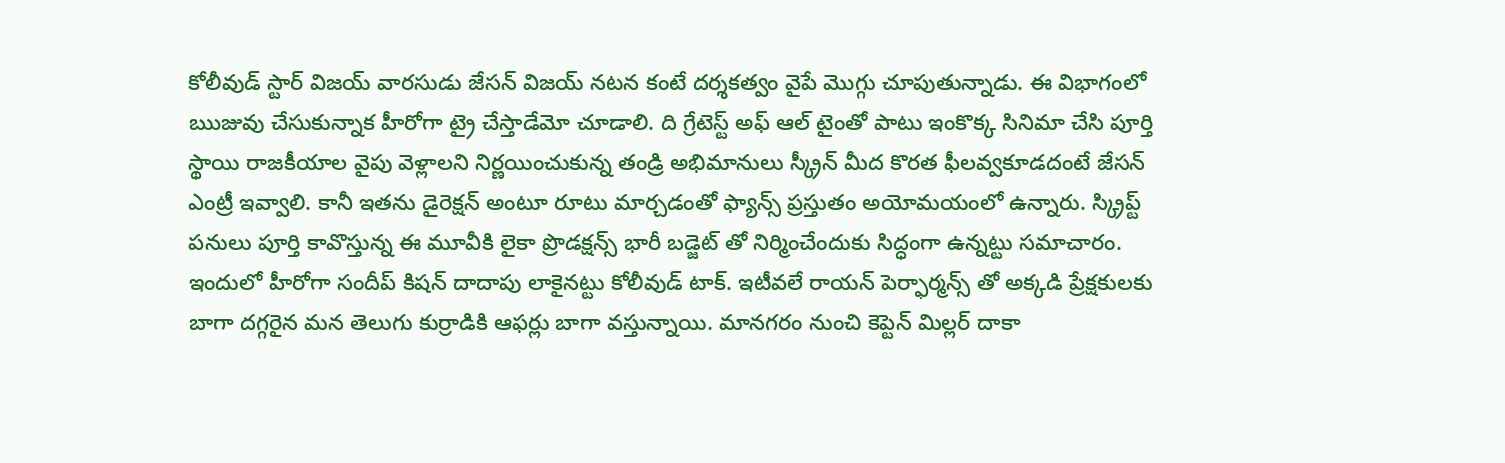కోలీవుడ్ స్టార్ విజయ్ వారసుడు జేసన్ విజయ్ నటన కంటే దర్శకత్వం వైపే మొగ్గు చూపుతున్నాడు. ఈ విభాగంలో ఋజువు చేసుకున్నాక హీరోగా ట్రై చేస్తాడేమో చూడాలి. ది గ్రేటెస్ట్ అఫ్ ఆల్ టైంతో పాటు ఇంకొక్క సినిమా చేసి పూర్తి స్థాయి రాజకీయాల వైపు వెళ్లాలని నిర్ణయించుకున్న తండ్రి అభిమానులు స్క్రీన్ మీద కొరత ఫీలవ్వకూడదంటే జేసన్ ఎంట్రీ ఇవ్వాలి. కానీ ఇతను డైరెక్షన్ అంటూ రూటు మార్చడంతో ఫ్యాన్స్ ప్రస్తుతం అయోమయంలో ఉన్నారు. స్క్రిప్ట్ పనులు పూర్తి కావొస్తున్న ఈ మూవీకి లైకా ప్రొడక్షన్స్ భారీ బడ్జెట్ తో నిర్మించేందుకు సిద్ధంగా ఉన్నట్టు సమాచారం.
ఇందులో హీరోగా సందీప్ కిషన్ దాదాపు లాకైనట్టు కోలీవుడ్ టాక్. ఇటీవలే రాయన్ పెర్ఫార్మన్స్ తో అక్కడి ప్రేక్షకులకు బాగా దగ్గరైన మన తెలుగు కుర్రాడికి ఆఫర్లు బాగా వస్తున్నాయి. మానగరం నుంచి కెప్టెన్ మిల్లర్ దాకా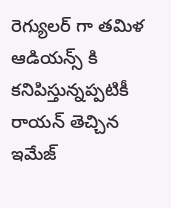రెగ్యులర్ గా తమిళ ఆడియన్స్ కి కనిపిస్తున్నప్పటికీ రాయన్ తెచ్చిన ఇమేజ్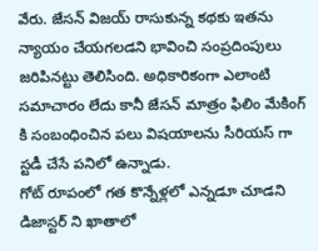వేరు. జేసన్ విజయ్ రాసుకున్న కథకు ఇతను న్యాయం చేయగలడని భావించి సంప్రదింపులు జరిపినట్టు తెలిసింది. అధికారికంగా ఎలాంటి సమాచారం లేదు కానీ జేసన్ మాత్రం ఫిలిం మేకింగ్ కి సంబంధించిన పలు విషయాలను సీరియస్ గా స్టడీ చేసే పనిలో ఉన్నాడు.
గోట్ రూపంలో గత కొన్నేళ్లలో ఎన్నడూ చూడని డిజాస్టర్ ని ఖాతాలో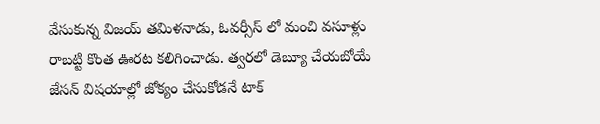వేసుకున్న విజయ్ తమిళనాడు, ఓవర్సీస్ లో మంచి వసూళ్లు రాబట్టి కొంత ఊరట కలిగించాడు. త్వరలో డెబ్యూ చేయబోయే జేసన్ విషయాల్లో జోక్యం చేసుకోడనే టాక్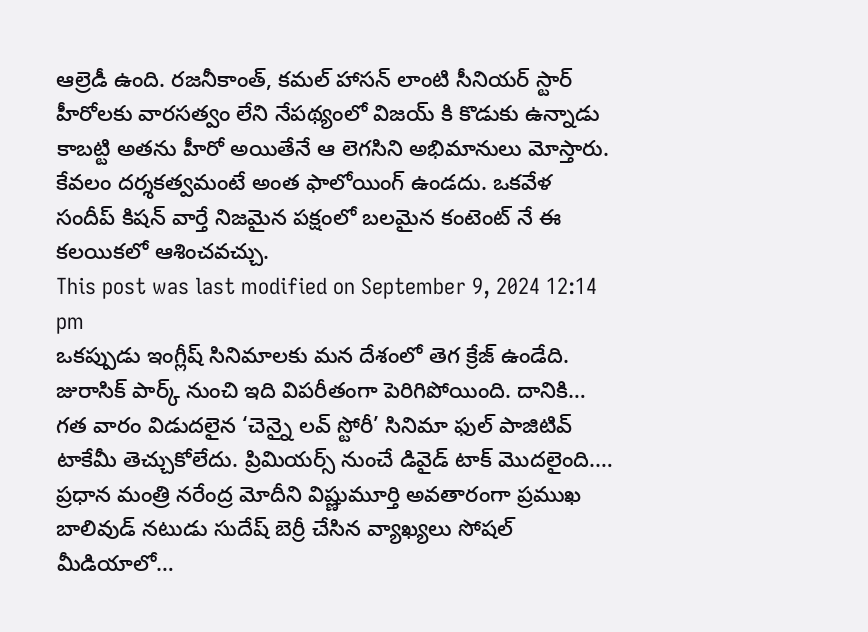ఆల్రెడీ ఉంది. రజనీకాంత్, కమల్ హాసన్ లాంటి సీనియర్ స్టార్ హీరోలకు వారసత్వం లేని నేపథ్యంలో విజయ్ కి కొడుకు ఉన్నాడు కాబట్టి అతను హీరో అయితేనే ఆ లెగసిని అభిమానులు మోస్తారు. కేవలం దర్శకత్వమంటే అంత ఫాలోయింగ్ ఉండదు. ఒకవేళ సందీప్ కిషన్ వార్తే నిజమైన పక్షంలో బలమైన కంటెంట్ నే ఈ కలయికలో ఆశించవచ్చు.
This post was last modified on September 9, 2024 12:14 pm
ఒకప్పుడు ఇంగ్లీష్ సినిమాలకు మన దేశంలో తెగ క్రేజ్ ఉండేది. జురాసిక్ పార్క్ నుంచి ఇది విపరీతంగా పెరిగిపోయింది. దానికి…
గత వారం విడుదలైన ‘చెన్నై లవ్ స్టోరీ’ సినిమా ఫుల్ పాజిటివ్ టాకేమీ తెచ్చుకోలేదు. ప్రిమియర్స్ నుంచే డివైడ్ టాక్ మొదలైంది.…
ప్రధాన మంత్రి నరేంద్ర మోదీని విష్ణుమూర్తి అవతారంగా ప్రముఖ బాలివుడ్ నటుడు సుదేష్ బెర్రీ చేసిన వ్యాఖ్యలు సోషల్ మీడియాలో…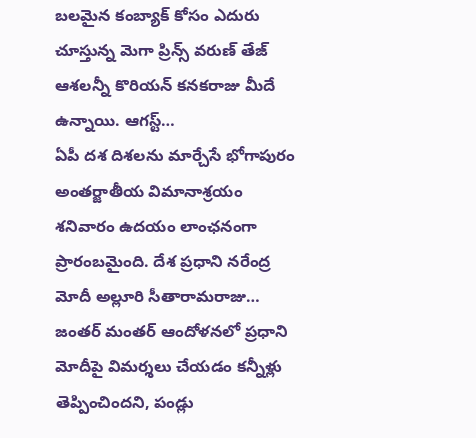బలమైన కంబ్యాక్ కోసం ఎదురు చూస్తున్న మెగా ప్రిన్స్ వరుణ్ తేజ్ ఆశలన్నీ కొరియన్ కనకరాజు మీదే ఉన్నాయి. ఆగస్ట్…
ఏపీ దశ దిశలను మార్చేసే భోగాపురం అంతర్జాతీయ విమానాశ్రయం శనివారం ఉదయం లాంఛనంగా ప్రారంబమైంది. దేశ ప్రధాని నరేంద్ర మోదీ అల్లూరి సీతారామరాజు…
జంతర్ మంతర్ ఆందోళనలో ప్రధాని మోదీపై విమర్శలు చేయడం కన్నీళ్లు తెప్పించిందని, పండ్లు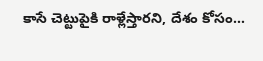కాసే చెట్టుపైకి రాళ్లేస్తారని, దేశం కోసం…